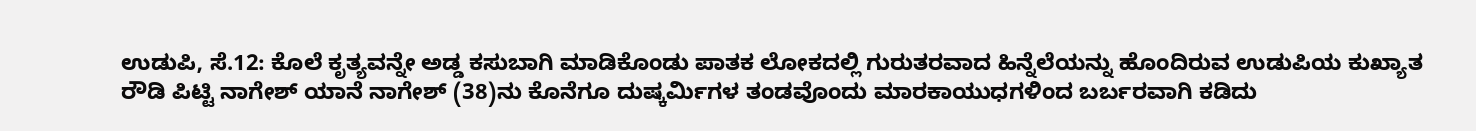ಉಡುಪಿ, ಸೆ.12: ಕೊಲೆ ಕೃತ್ಯವನ್ನೇ ಅಡ್ಡ ಕಸುಬಾಗಿ ಮಾಡಿಕೊಂಡು ಪಾತಕ ಲೋಕದಲ್ಲಿ ಗುರುತರವಾದ ಹಿನ್ನೆಲೆಯನ್ನು ಹೊಂದಿರುವ ಉಡುಪಿಯ ಕುಖ್ಯಾತ ರೌಡಿ ಪಿಟ್ಟಿ ನಾಗೇಶ್ ಯಾನೆ ನಾಗೇಶ್ (38)ನು ಕೊನೆಗೂ ದುಷ್ಕರ್ಮಿಗಳ ತಂಡವೊಂದು ಮಾರಕಾಯುಧಗಳಿಂದ ಬರ್ಬರವಾಗಿ ಕಡಿದು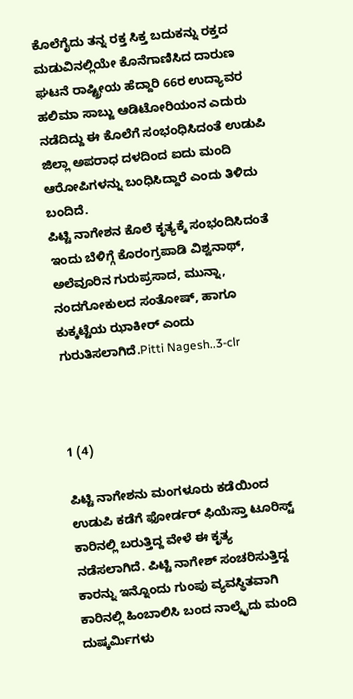ಕೊಲೆಗೈದು ತನ್ನ ರಕ್ತ ಸಿಕ್ತ ಬದುಕನ್ನು ರಕ್ತದ ಮಡುವಿನಲ್ಲಿಯೇ ಕೊನೆಗಾಣಿಸಿದ ದಾರುಣ ಘಟನೆ ರಾಷ್ಟ್ರೀಯ ಹೆದ್ದಾರಿ 66ರ ಉದ್ಯಾವರ ಹಲಿಮಾ ಸಾಬ್ಜು ಆಡಿಟೋರಿಯಂನ ಎದುರು ನಡೆದಿದ್ದು ಈ ಕೊಲೆಗೆ ಸಂಭಂಧಿಸಿದಂತೆ ಉಡುಪಿ ಜಿಲ್ಲಾ ಅಪರಾಧ ದಳದಿಂದ ಐದು ಮಂದಿ ಆರೋಪಿಗಳನ್ನು ಬಂಧಿಸಿದ್ದಾರೆ ಎಂದು ತಿಳಿದು ಬಂದಿದೆ.
ಪಿಟ್ಟಿ ನಾಗೇಶನ ಕೊಲೆ ಕೃತ್ಯಕ್ಕೆ ಸಂಭಂದಿಸಿದಂತೆ ಇಂದು ಬೆಳಿಗ್ಗೆ ಕೊರಂಗ್ರಪಾಡಿ ವಿಶ್ವನಾಥ್, ಅಲೆವೂರಿನ ಗುರುಪ್ರಸಾದ, ಮುನ್ನಾ, ನಂದಗೋಕುಲದ ಸಂತೋಷ್, ಹಾಗೂ ಕುಕ್ಕಟ್ಟೆಯ ಝಾಕೀರ್ ಎಂದು ಗುರುತಿಸಲಾಗಿದೆ.Pitti Nagesh..3-clr



1 (4)

ಪಿಟ್ಟಿ ನಾಗೇಶನು ಮಂಗಳೂರು ಕಡೆಯಿಂದ ಉಡುಪಿ ಕಡೆಗೆ ಫೋರ್ಡರ್ ಫಿಯೆಸ್ತಾ ಟೂರಿಸ್ಟ್ ಕಾರಿನಲ್ಲಿ ಬರುತ್ತಿದ್ದ ವೇಳೆ ಈ ಕೃತ್ಯ ನಡೆಸಲಾಗಿದೆ. ಪಿಟ್ಟಿ ನಾಗೇಶ್ ಸಂಚರಿಸುತ್ತಿದ್ದ ಕಾರನ್ನು ಇನ್ನೊಂದು ಗುಂಪು ವ್ಯವಸ್ಥಿತವಾಗಿ ಕಾರಿನಲ್ಲಿ ಹಿಂಬಾಲಿಸಿ ಬಂದ ನಾಲ್ಕೈದು ಮಂದಿ ದುಷ್ಕರ್ಮಿಗಳು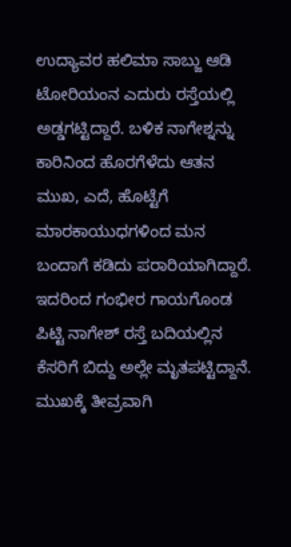ಉದ್ಯಾವರ ಹಲಿಮಾ ಸಾಬ್ಜು ಆಡಿ ಟೋರಿಯಂನ ಎದುರು ರಸ್ತೆಯಲ್ಲಿ ಅಡ್ಡಗಟ್ಟಿದ್ದಾರೆ. ಬಳಿಕ ನಾಗೇಶ್ನನ್ನು ಕಾರಿನಿಂದ ಹೊರಗೆಳೆದು ಆತನ ಮುಖ, ಎದೆ, ಹೊಟ್ಟೆಗೆ ಮಾರಕಾಯುಧಗಳಿಂದ ಮನ ಬಂದಾಗೆ ಕಡಿದು ಪರಾರಿಯಾಗಿದ್ದಾರೆ. ಇದರಿಂದ ಗಂಭೀರ ಗಾಯಗೊಂಡ ಪಿಟ್ಟಿ ನಾಗೇಶ್ ರಸ್ತೆ ಬದಿಯಲ್ಲಿನ ಕೆಸರಿಗೆ ಬಿದ್ದು ಅಲ್ಲೇ ಮೃತಪಟ್ಟಿದ್ದಾನೆ.
ಮುಖಕ್ಕೆ ತೀವ್ರವಾಗಿ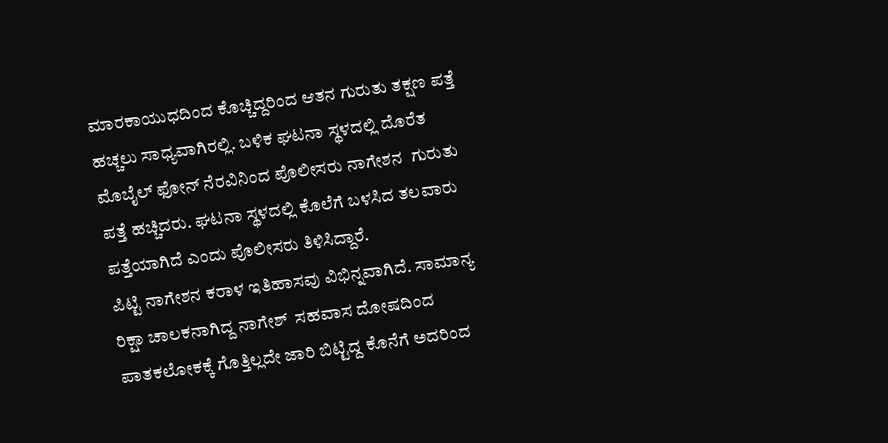ಮಾರಕಾಯುಧದಿಂದ ಕೊಚ್ಚಿದ್ದರಿಂದ ಆತನ ಗುರುತು ತಕ್ಷಣ ಪತ್ತೆ ಹಚ್ಚಲು ಸಾಧ್ಯವಾಗಿರಲ್ಲಿ. ಬಳಿಕ ಘಟನಾ ಸ್ಥಳದಲ್ಲಿ ದೊರೆತ ಮೊಬೈಲ್ ಫೋನ್ ನೆರವಿನಿಂದ ಪೊಲೀಸರು ನಾಗೇಶನ  ಗುರುತು ಪತ್ತೆ ಹಚ್ಚಿದರು. ಘಟನಾ ಸ್ಥಳದಲ್ಲಿ ಕೊಲೆಗೆ ಬಳಸಿದ ತಲವಾರು ಪತ್ತೆಯಾಗಿದೆ ಎಂದು ಪೊಲೀಸರು ತಿಳಿಸಿದ್ದಾರೆ.
ಪಿಟ್ಟಿ ನಾಗೇಶನ ಕರಾಳ ಇತಿಹಾಸವು ವಿಭಿನ್ನವಾಗಿದೆ. ಸಾಮಾನ್ಯ ರಿಕ್ಷಾ ಚಾಲಕನಾಗಿದ್ದ ನಾಗೇಶ್  ಸಹವಾಸ ದೋಷದಿಂದ ಪಾತಕಲೋಕಕ್ಕೆ ಗೊತ್ತಿಲ್ಲದೇ ಜಾರಿ ಬಿಟ್ಟಿದ್ದ ಕೊನೆಗೆ ಅದರಿಂದ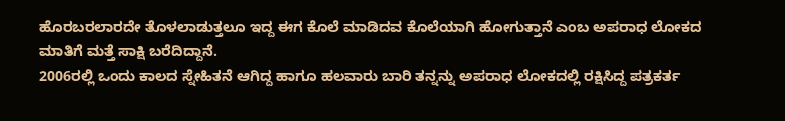ಹೊರಬರಲಾರದೇ ತೊಳಲಾಡುತ್ತಲೂ ಇದ್ದ ಈಗ ಕೊಲೆ ಮಾಡಿದವ ಕೊಲೆಯಾಗಿ ಹೋಗುತ್ತಾನೆ ಎಂಬ ಅಪರಾಧ ಲೋಕದ ಮಾತಿಗೆ ಮತ್ತೆ ಸಾಕ್ಷಿ ಬರೆದಿದ್ದಾನೆ.
2006ರಲ್ಲಿ ಒಂದು ಕಾಲದ ಸ್ನೇಹಿತನೆ ಆಗಿದ್ದ ಹಾಗೂ ಹಲವಾರು ಬಾರಿ ತನ್ನನ್ನು ಅಪರಾಧ ಲೋಕದಲ್ಲಿ ರಕ್ಷಿಸಿದ್ದ ಪತ್ರಕರ್ತ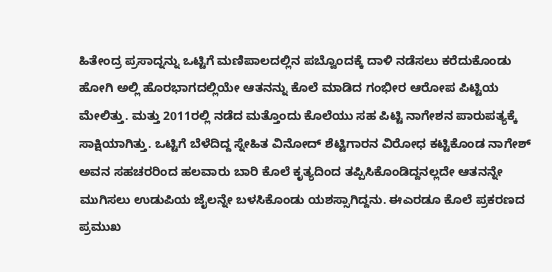ಹಿತೇಂದ್ರ ಪ್ರಸಾದ್ನನ್ನು ಒಟ್ಟಿಗೆ ಮಣಿಪಾಲದಲ್ಲಿನ ಪಬ್ವೊಂದಕ್ಕೆ ದಾಳಿ ನಡೆಸಲು ಕರೆದುಕೊಂಡು ಹೋಗಿ ಅಲ್ಲಿ ಹೊರಭಾಗದಲ್ಲಿಯೇ ಆತನನ್ನು ಕೊಲೆ ಮಾಡಿದ ಗಂಭೀರ ಆರೋಪ ಪಿಟ್ಟಿಯ ಮೇಲಿತ್ತು. ಮತ್ತು 2011ರಲ್ಲಿ ನಡೆದ ಮತ್ತೊಂದು ಕೊಲೆಯು ಸಹ ಪಿಟ್ಟಿ ನಾಗೇಶನ ಪಾರುಪತ್ಯಕ್ಕೆ ಸಾಕ್ಷಿಯಾಗಿತ್ತು. ಒಟ್ಟಿಗೆ ಬೆಳೆದಿದ್ದ ಸ್ನೇಹಿತ ವಿನೋದ್ ಶೆಟ್ಟಿಗಾರನ ವಿರೋಧ ಕಟ್ಟಿಕೊಂಡ ನಾಗೇಶ್ ಅವನ ಸಹಚರರಿಂದ ಹಲವಾರು ಬಾರಿ ಕೊಲೆ ಕೃತ್ಯದಿಂದ ತಪ್ಪಿಸಿಕೊಂಡಿದ್ದನಲ್ಲದೇ ಆತನನ್ನೇ ಮುಗಿಸಲು ಉಡುಪಿಯ ಜೈಲನ್ನೇ ಬಳಸಿಕೊಂಡು ಯಶಸ್ಸಾಗಿದ್ದನು. ಈಎರಡೂ ಕೊಲೆ ಪ್ರಕರಣದ ಪ್ರಮುಖ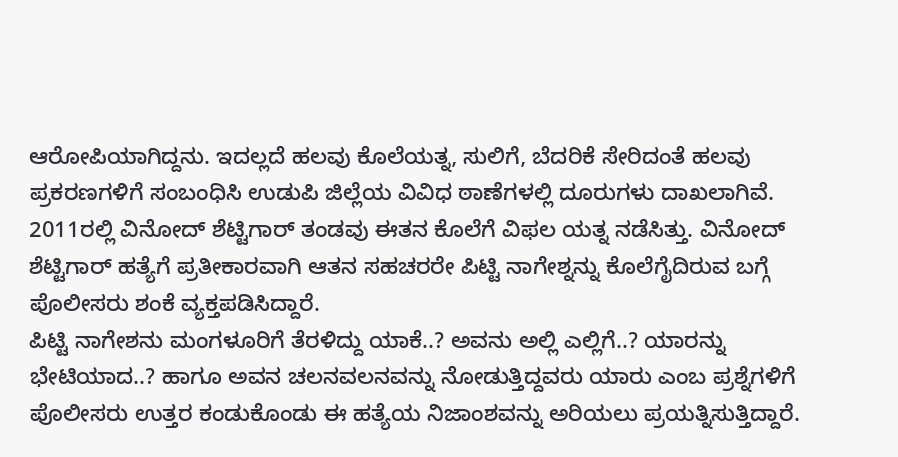ಆರೋಪಿಯಾಗಿದ್ದನು. ಇದಲ್ಲದೆ ಹಲವು ಕೊಲೆಯತ್ನ, ಸುಲಿಗೆ, ಬೆದರಿಕೆ ಸೇರಿದಂತೆ ಹಲವು ಪ್ರಕರಣಗಳಿಗೆ ಸಂಬಂಧಿಸಿ ಉಡುಪಿ ಜಿಲ್ಲೆಯ ವಿವಿಧ ಠಾಣೆಗಳಲ್ಲಿ ದೂರುಗಳು ದಾಖಲಾಗಿವೆ. 2011ರಲ್ಲಿ ವಿನೋದ್ ಶೆಟ್ಟಿಗಾರ್ ತಂಡವು ಈತನ ಕೊಲೆಗೆ ವಿಫಲ ಯತ್ನ ನಡೆಸಿತ್ತು. ವಿನೋದ್ ಶೆಟ್ಟಿಗಾರ್ ಹತ್ಯೆಗೆ ಪ್ರತೀಕಾರವಾಗಿ ಆತನ ಸಹಚರರೇ ಪಿಟ್ಟಿ ನಾಗೇಶ್ನನ್ನು ಕೊಲೆಗೈದಿರುವ ಬಗ್ಗೆ ಪೊಲೀಸರು ಶಂಕೆ ವ್ಯಕ್ತಪಡಿಸಿದ್ದಾರೆ.
ಪಿಟ್ಟಿ ನಾಗೇಶನು ಮಂಗಳೂರಿಗೆ ತೆರಳಿದ್ದು ಯಾಕೆ..? ಅವನು ಅಲ್ಲಿ ಎಲ್ಲಿಗೆ..? ಯಾರನ್ನು ಭೇಟಿಯಾದ..? ಹಾಗೂ ಅವನ ಚಲನವಲನವನ್ನು ನೋಡುತ್ತಿದ್ದವರು ಯಾರು ಎಂಬ ಪ್ರಶ್ನೆಗಳಿಗೆ ಪೊಲೀಸರು ಉತ್ತರ ಕಂಡುಕೊಂಡು ಈ ಹತ್ಯೆಯ ನಿಜಾಂಶವನ್ನು ಅರಿಯಲು ಪ್ರಯತ್ನಿಸುತ್ತಿದ್ದಾರೆ.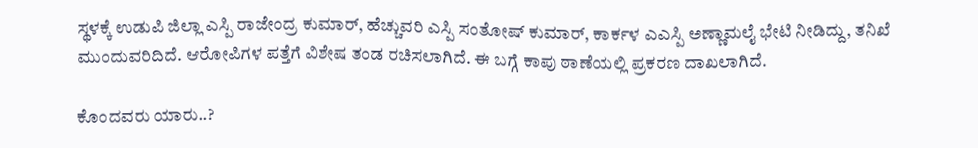ಸ್ಥಳಕ್ಕೆ ಉಡುಪಿ ಜಿಲ್ಲಾ ಎಸ್ಪಿ ರಾಜೇಂದ್ರ ಕುಮಾರ್, ಹೆಚ್ಚುವರಿ ಎಸ್ಪಿ ಸಂತೋಷ್ ಕುಮಾರ್, ಕಾರ್ಕಳ ಎಎಸ್ಪಿ ಅಣ್ಣಾಮಲೈ ಭೇಟಿ ನೀಡಿದ್ದು, ತನಿಖೆ ಮುಂದುವರಿದಿದೆ. ಆರೋಪಿಗಳ ಪತ್ತೆಗೆ ವಿಶೇಷ ತಂಡ ರಚಿಸಲಾಗಿದೆ. ಈ ಬಗ್ಗೆ ಕಾಪು ಠಾಣೆಯಲ್ಲಿ ಪ್ರಕರಣ ದಾಖಲಾಗಿದೆ.

ಕೊಂದವರು ಯಾರು..?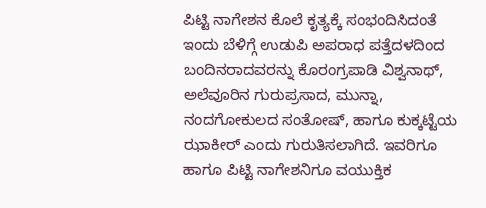ಪಿಟ್ಟಿ ನಾಗೇಶನ ಕೊಲೆ ಕೃತ್ಯಕ್ಕೆ ಸಂಭಂದಿಸಿದಂತೆ ಇಂದು ಬೆಳಿಗ್ಗೆ ಉಡುಪಿ ಅಪರಾಧ ಪತ್ತೆದಳದಿಂದ ಬಂದಿನರಾದವರನ್ನು ಕೊರಂಗ್ರಪಾಡಿ ವಿಶ್ವನಾಥ್, ಅಲೆವೂರಿನ ಗುರುಪ್ರಸಾದ, ಮುನ್ನಾ, ನಂದಗೋಕುಲದ ಸಂತೋಷ್, ಹಾಗೂ ಕುಕ್ಕಟ್ಟೆಯ ಝಾಕೀರ್ ಎಂದು ಗುರುತಿಸಲಾಗಿದೆ. ಇವರಿಗೂ ಹಾಗೂ ಪಿಟ್ಟಿ ನಾಗೇಶನಿಗೂ ವಯುಕ್ತಿಕ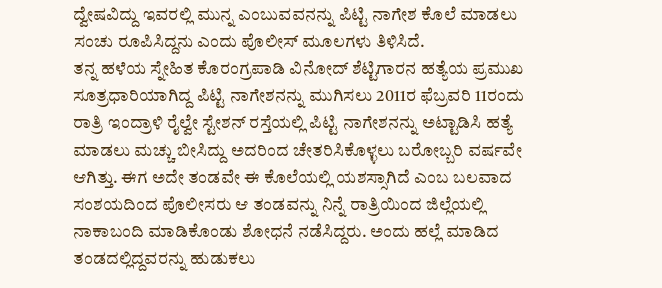ದ್ವೇಷವಿದ್ದು ಇವರಲ್ಲಿ ಮುನ್ನ ಎಂಬುವವನನ್ನು ಪಿಟ್ಟಿ ನಾಗೇಶ ಕೊಲೆ ಮಾಡಲು ಸಂಚು ರೂಪಿಸಿದ್ದನು ಎಂದು ಪೊಲೀಸ್ ಮೂಲಗಳು ತಿಳಿಸಿದೆ.
ತನ್ನ ಹಳೆಯ ಸ್ನೇಹಿತ ಕೊರಂಗ್ರಪಾಡಿ ವಿನೋದ್ ಶೆಟ್ಟಿಗಾರನ ಹತ್ಯೆಯ ಪ್ರಮುಖ ಸೂತ್ರಧಾರಿಯಾಗಿದ್ದ ಪಿಟ್ಟಿ ನಾಗೇಶನನ್ನು ಮುಗಿಸಲು 2011ರ ಫೆಬ್ರವರಿ 11ರಂದು ರಾತ್ರಿ ಇಂದ್ರಾಳಿ ರೈಲ್ವೇ ಸ್ಟೇಶನ್ ರಸ್ತೆಯಲ್ಲಿ ಪಿಟ್ಟಿ ನಾಗೇಶನನ್ನು ಅಟ್ಟಾಡಿಸಿ ಹತ್ಯೆ ಮಾಡಲು ಮಚ್ಚು ಬೀಸಿದ್ದು ಅದರಿಂದ ಚೇತರಿಸಿಕೊಳ್ಳಲು ಬರೋಬ್ಬರಿ ವರ್ಷವೇ ಆಗಿತ್ತು. ಈಗ ಅದೇ ತಂಡವೇ ಈ ಕೊಲೆಯಲ್ಲಿ ಯಶಸ್ಸಾಗಿದೆ ಎಂಬ ಬಲವಾದ ಸಂಶಯದಿಂದ ಪೊಲೀಸರು ಆ ತಂಡವನ್ನು ನಿನ್ನೆ ರಾತ್ರಿಯಿಂದ ಜಿಲ್ಲೆಯಲ್ಲಿ ನಾಕಾಬಂದಿ ಮಾಡಿಕೊಂಡು ಶೋಧನೆ ನಡೆಸಿದ್ದರು. ಅಂದು ಹಲ್ಲೆ ಮಾಡಿದ ತಂಡದಲ್ಲಿದ್ದವರನ್ನು ಹುಡುಕಲು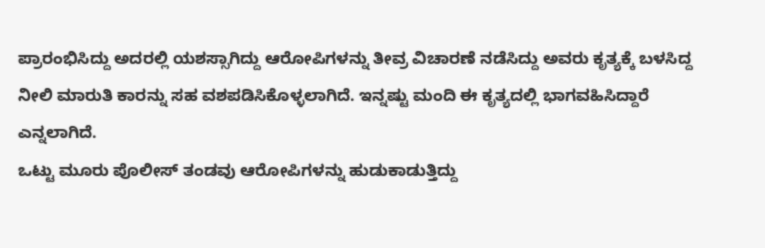ಪ್ರಾರಂಭಿಸಿದ್ದು ಅದರಲ್ಲಿ ಯಶಸ್ಸಾಗಿದ್ದು ಆರೋಪಿಗಳನ್ನು ತೀವ್ರ ವಿಚಾರಣೆ ನಡೆಸಿದ್ದು ಅವರು ಕೃತ್ಯಕ್ಕೆ ಬಳಸಿದ್ದ ನೀಲಿ ಮಾರುತಿ ಕಾರನ್ನು ಸಹ ವಶಪಡಿಸಿಕೊಳ್ಳಲಾಗಿದೆ. ಇನ್ನಷ್ಟು ಮಂದಿ ಈ ಕೃತ್ಯದಲ್ಲಿ ಭಾಗವಹಿಸಿದ್ದಾರೆ ಎನ್ನಲಾಗಿದೆ.
ಒಟ್ಟು ಮೂರು ಪೊಲೀಸ್ ತಂಡವು ಆರೋಪಿಗಳನ್ನು ಹುಡುಕಾಡುತ್ತಿದ್ದು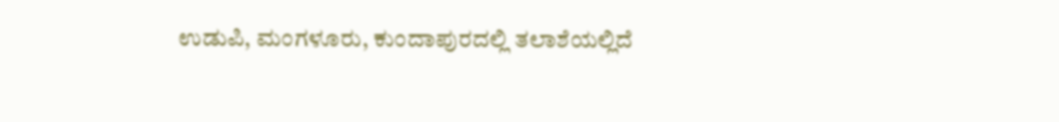ಉಡುಪಿ, ಮಂಗಳೂರು, ಕುಂದಾಪುರದಲ್ಲಿ ತಲಾಶೆಯಲ್ಲಿದೆ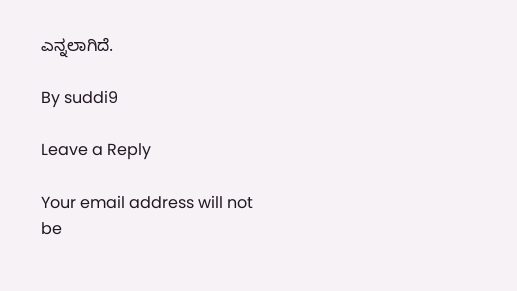ಎನ್ನಲಾಗಿದೆ.

By suddi9

Leave a Reply

Your email address will not be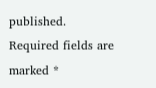published. Required fields are marked *